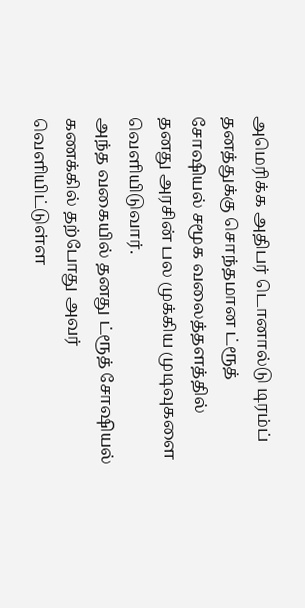அமெரிக்க அதிபர் டொனால்டு டிரம்ப் தனத்துக்கு சொந்தமான ட்ரூத் சோஷியல் சமூக வலைத்தளத்தில் தனது அரசின் பல முக்கிய முடிவுகளை வெளியிடுவார்.
அந்த வகையில் தனது ட்ரூத் சோஷியல் கணக்கில் தற்போது அவர் வெளியிட்டுள்ள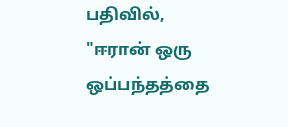பதிவில்,
"ஈரான் ஒரு ஒப்பந்தத்தை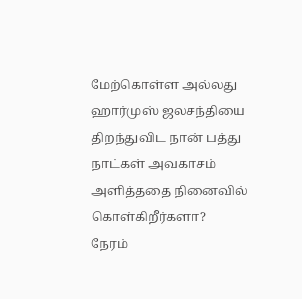மேற்கொள்ள அல்லது ஹார்முஸ் ஜலசந்தியை திறந்துவிட நான் பத்து நாட்கள் அவகாசம் அளித்ததை நினைவில் கொள்கிறீர்களா?
நேரம்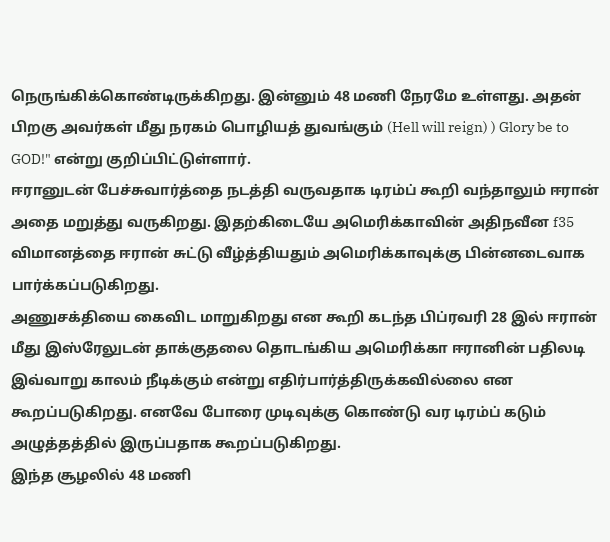நெருங்கிக்கொண்டிருக்கிறது. இன்னும் 48 மணி நேரமே உள்ளது. அதன் பிறகு அவர்கள் மீது நரகம் பொழியத் துவங்கும் (Hell will reign) ) Glory be to GOD!" என்று குறிப்பிட்டுள்ளார்.
ஈரானுடன் பேச்சுவார்த்தை நடத்தி வருவதாக டிரம்ப் கூறி வந்தாலும் ஈரான் அதை மறுத்து வருகிறது. இதற்கிடையே அமெரிக்காவின் அதிநவீன f35 விமானத்தை ஈரான் சுட்டு வீழ்த்தியதும் அமெரிக்காவுக்கு பின்னடைவாக பார்க்கப்படுகிறது.
அணுசக்தியை கைவிட மாறுகிறது என கூறி கடந்த பிப்ரவரி 28 இல் ஈரான் மீது இஸ்ரேலுடன் தாக்குதலை தொடங்கிய அமெரிக்கா ஈரானின் பதிலடி இவ்வாறு காலம் நீடிக்கும் என்று எதிர்பார்த்திருக்கவில்லை என கூறப்படுகிறது. எனவே போரை முடிவுக்கு கொண்டு வர டிரம்ப் கடும் அழுத்தத்தில் இருப்பதாக கூறப்படுகிறது.
இந்த சூழலில் 48 மணி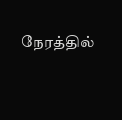நேரத்தில்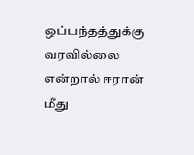ஒப்பந்தத்துக்கு வரவில்லை என்றால் ஈரான் மீது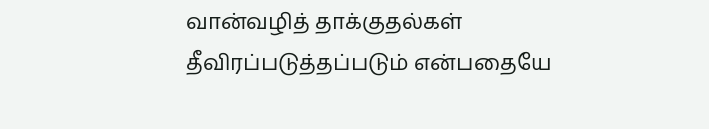வான்வழித் தாக்குதல்கள் தீவிரப்படுத்தப்படும் என்பதையே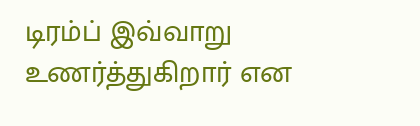டிரம்ப் இவ்வாறு உணர்த்துகிறார் என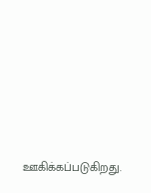ஊகிக்கப்படுகிறது.